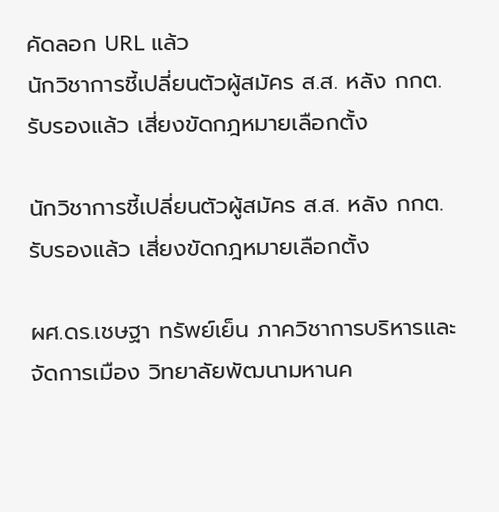คัดลอก URL แล้ว
นักวิชาการชี้เปลี่ยนตัวผู้สมัคร ส.ส. หลัง กกต. รับรองแล้ว เสี่ยงขัดกฎหมายเลือกตั้ง

นักวิชาการชี้เปลี่ยนตัวผู้สมัคร ส.ส. หลัง กกต. รับรองแล้ว เสี่ยงขัดกฎหมายเลือกตั้ง

ผศ.ดร.เชษฐา ทรัพย์เย็น ภาควิชาการบริหารและจัดการเมือง วิทยาลัยพัฒนามหานค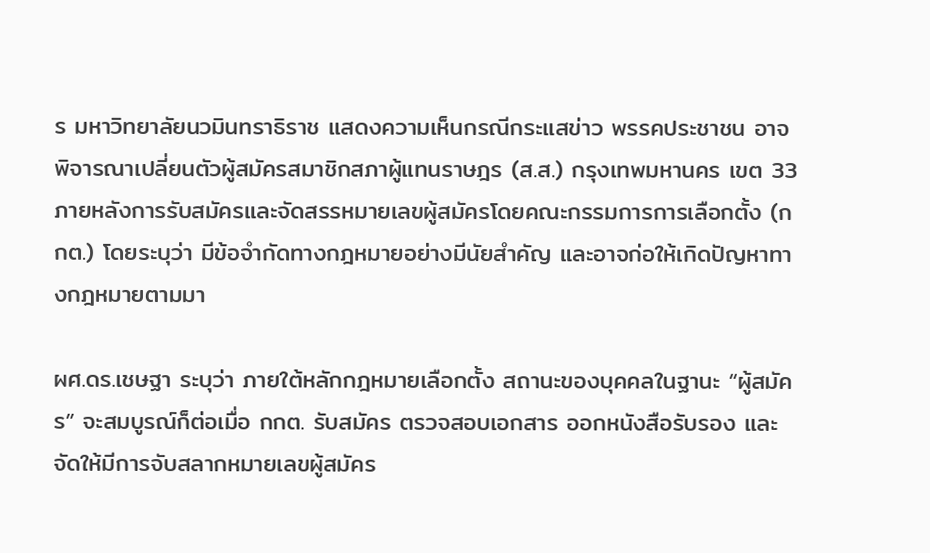ร มหาวิทยาลัยนวมินทราธิราช แสดงความเห็นกรณีกระแสข่าว พรรคประชาชน อาจพิจารณาเปลี่ยนตัวผู้สมัครสมาชิกสภาผู้แทนราษฎร (ส.ส.) กรุงเทพมหานคร เขต 33 ภายหลังการรับสมัครและจัดสรรหมายเลขผู้สมัครโดยคณะกรรมการการเลือกตั้ง (กกต.) โดยระบุว่า มีข้อจำกัดทางกฎหมายอย่างมีนัยสำคัญ และอาจก่อให้เกิดปัญหาทางกฎหมายตามมา

ผศ.ดร.เชษฐา ระบุว่า ภายใต้หลักกฎหมายเลือกตั้ง สถานะของบุคคลในฐานะ “ผู้สมัคร” จะสมบูรณ์ก็ต่อเมื่อ กกต. รับสมัคร ตรวจสอบเอกสาร ออกหนังสือรับรอง และจัดให้มีการจับสลากหมายเลขผู้สมัคร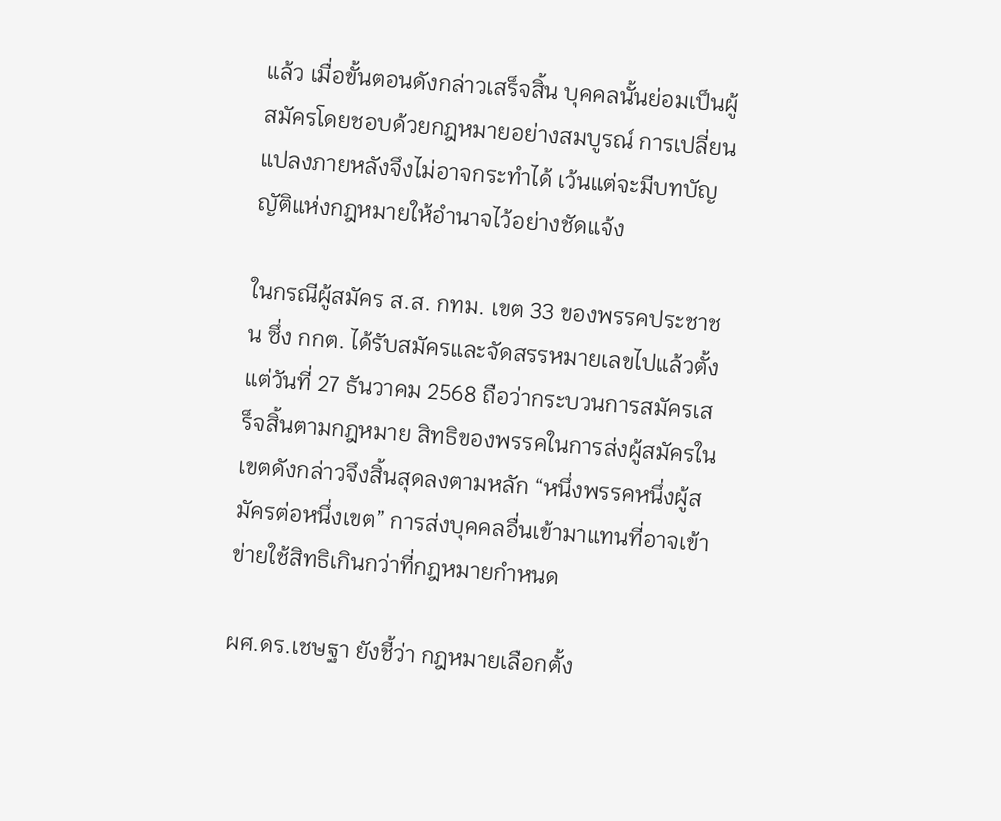แล้ว เมื่อขั้นตอนดังกล่าวเสร็จสิ้น บุคคลนั้นย่อมเป็นผู้สมัครโดยชอบด้วยกฎหมายอย่างสมบูรณ์ การเปลี่ยนแปลงภายหลังจึงไม่อาจกระทำได้ เว้นแต่จะมีบทบัญญัติแห่งกฎหมายให้อำนาจไว้อย่างชัดแจ้ง

ในกรณีผู้สมัคร ส.ส. กทม. เขต 33 ของพรรคประชาชน ซึ่ง กกต. ได้รับสมัครและจัดสรรหมายเลขไปแล้วตั้งแต่วันที่ 27 ธันวาคม 2568 ถือว่ากระบวนการสมัครเสร็จสิ้นตามกฎหมาย สิทธิของพรรคในการส่งผู้สมัครในเขตดังกล่าวจึงสิ้นสุดลงตามหลัก “หนึ่งพรรคหนึ่งผู้สมัครต่อหนึ่งเขต” การส่งบุคคลอื่นเข้ามาแทนที่อาจเข้าข่ายใช้สิทธิเกินกว่าที่กฎหมายกำหนด

ผศ.ดร.เชษฐา ยังชี้ว่า กฎหมายเลือกตั้ง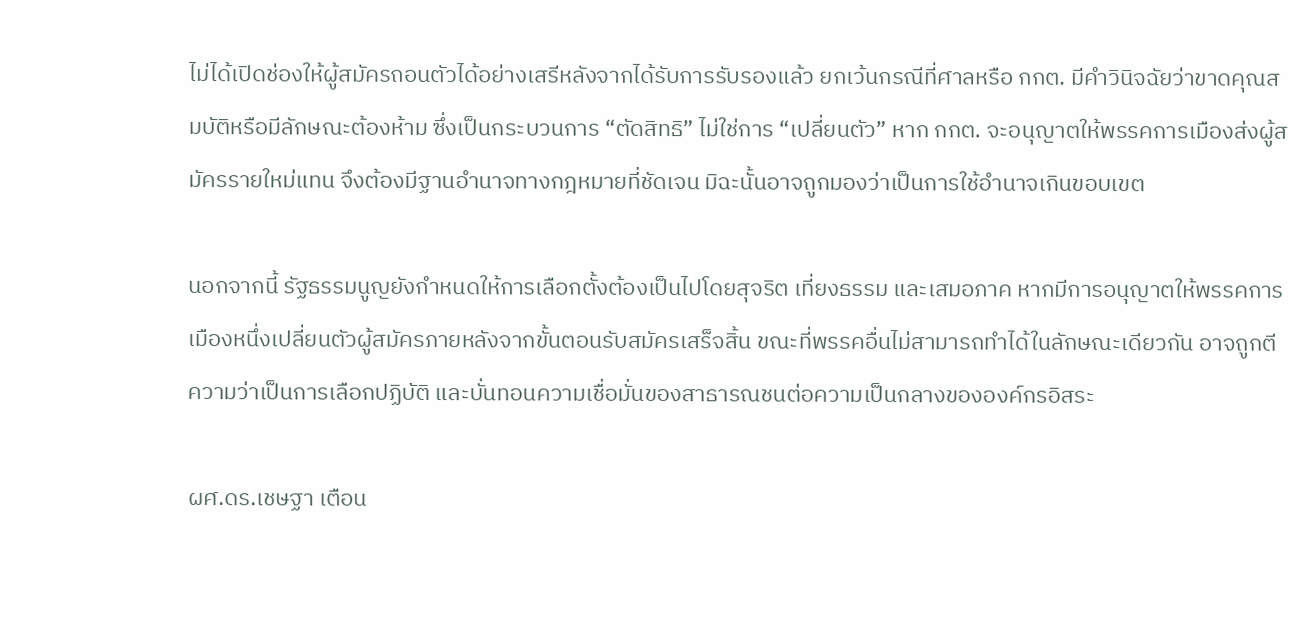ไม่ได้เปิดช่องให้ผู้สมัครถอนตัวได้อย่างเสรีหลังจากได้รับการรับรองแล้ว ยกเว้นกรณีที่ศาลหรือ กกต. มีคำวินิจฉัยว่าขาดคุณสมบัติหรือมีลักษณะต้องห้าม ซึ่งเป็นกระบวนการ “ตัดสิทธิ” ไม่ใช่การ “เปลี่ยนตัว” หาก กกต. จะอนุญาตให้พรรคการเมืองส่งผู้สมัครรายใหม่แทน จึงต้องมีฐานอำนาจทางกฎหมายที่ชัดเจน มิฉะนั้นอาจถูกมองว่าเป็นการใช้อำนาจเกินขอบเขต

นอกจากนี้ รัฐธรรมนูญยังกำหนดให้การเลือกตั้งต้องเป็นไปโดยสุจริต เที่ยงธรรม และเสมอภาค หากมีการอนุญาตให้พรรคการเมืองหนึ่งเปลี่ยนตัวผู้สมัครภายหลังจากขั้นตอนรับสมัครเสร็จสิ้น ขณะที่พรรคอื่นไม่สามารถทำได้ในลักษณะเดียวกัน อาจถูกตีความว่าเป็นการเลือกปฏิบัติ และบั่นทอนความเชื่อมั่นของสาธารณชนต่อความเป็นกลางขององค์กรอิสระ

ผศ.ดร.เชษฐา เตือน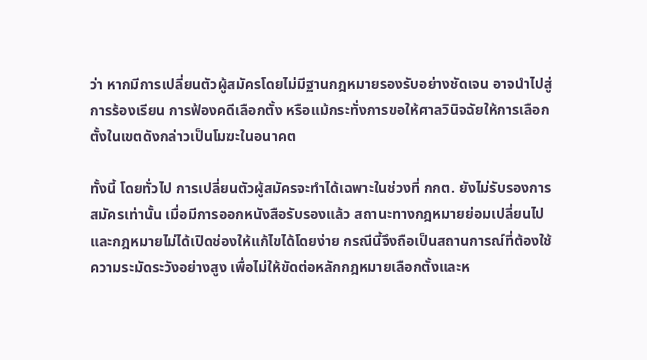ว่า หากมีการเปลี่ยนตัวผู้สมัครโดยไม่มีฐานกฎหมายรองรับอย่างชัดเจน อาจนำไปสู่การร้องเรียน การฟ้องคดีเลือกตั้ง หรือแม้กระทั่งการขอให้ศาลวินิจฉัยให้การเลือกตั้งในเขตดังกล่าวเป็นโมฆะในอนาคต

ทั้งนี้ โดยทั่วไป การเปลี่ยนตัวผู้สมัครจะทำได้เฉพาะในช่วงที่ กกต. ยังไม่รับรองการสมัครเท่านั้น เมื่อมีการออกหนังสือรับรองแล้ว สถานะทางกฎหมายย่อมเปลี่ยนไป และกฎหมายไม่ได้เปิดช่องให้แก้ไขได้โดยง่าย กรณีนี้จึงถือเป็นสถานการณ์ที่ต้องใช้ความระมัดระวังอย่างสูง เพื่อไม่ให้ขัดต่อหลักกฎหมายเลือกตั้งและห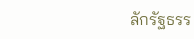ลักรัฐธรร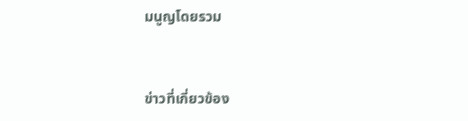มนูญโดยรวม


ข่าวที่เกี่ยวข้อง